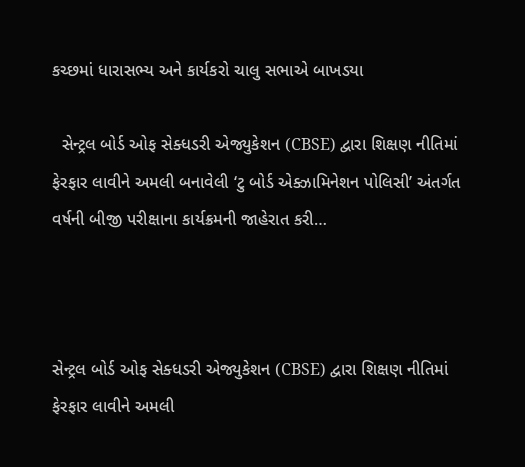કચ્છમાં ધારાસભ્ય અને કાર્યકરો ચાલુ સભાએ બાખડયા

  સેન્ટ્રલ બોર્ડ ઓફ સેક્ધડરી એજ્યુકેશન (CBSE) દ્વારા શિક્ષણ નીતિમાં ફેરફાર લાવીને અમલી બનાવેલી ‘ટુ બોર્ડ એક્ઝામિનેશન પોલિસી’ અંતર્ગત વર્ષની બીજી પરીક્ષાના કાર્યક્રમની જાહેરાત કરી…



સેન્ટ્રલ બોર્ડ ઓફ સેક્ધડરી એજ્યુકેશન (CBSE) દ્વારા શિક્ષણ નીતિમાં ફેરફાર લાવીને અમલી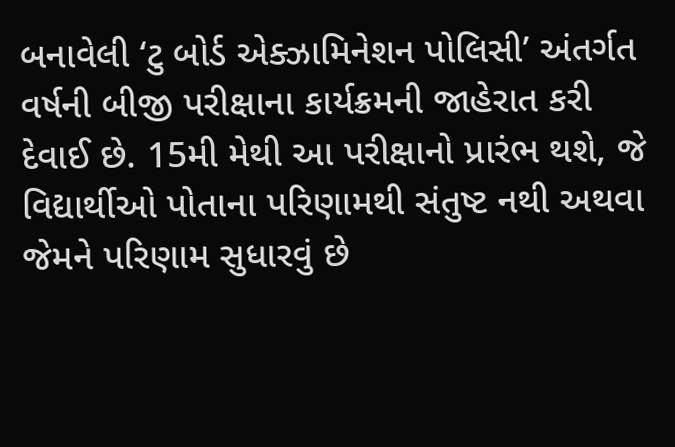બનાવેલી ‘ટુ બોર્ડ એક્ઝામિનેશન પોલિસી’ અંતર્ગત વર્ષની બીજી પરીક્ષાના કાર્યક્રમની જાહેરાત કરી દેવાઈ છે. 15મી મેથી આ પરીક્ષાનો પ્રારંભ થશે, જે વિદ્યાર્થીઓ પોતાના પરિણામથી સંતુષ્ટ નથી અથવા જેમને પરિણામ સુધારવું છે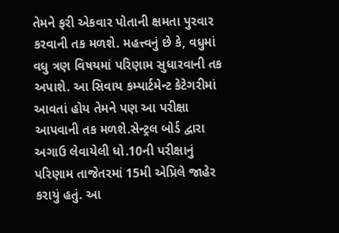તેમને ફરી એકવાર પોતાની ક્ષમતા પુરવાર કરવાની તક મળશે. મહત્ત્વનું છે કે, વધુમાં વધુ ત્રણ વિષયમાં પરિણામ સુધારવાની તક અપાશે. આ સિવાય કમ્પાર્ટમેન્ટ કેટેગરીમાં આવતાં હોય તેમને પણ આ પરીક્ષા આપવાની તક મળશે.સેન્ટ્રલ બોર્ડ દ્વારા અગાઉ લેવાયેલી ધો.10ની પરીક્ષાનું પરિણામ તાજેતરમાં 15મી એપ્રિલે જાહેર કરાયું હતું. આ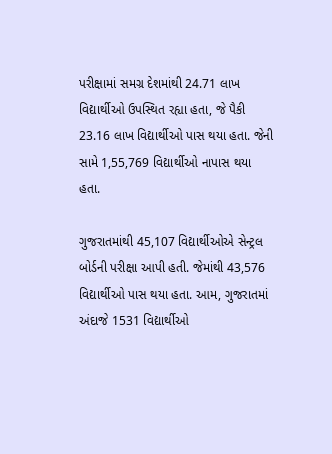પરીક્ષામાં સમગ્ર દેશમાંથી 24.71 લાખ વિદ્યાર્થીઓ ઉપસ્થિત રહ્યા હતા, જે પૈકી 23.16 લાખ વિદ્યાર્થીઓ પાસ થયા હતા. જેની સામે 1,55,769 વિદ્યાર્થીઓ નાપાસ થયા હતા.

ગુજરાતમાંથી 45,107 વિદ્યાર્થીઓએ સેન્ટ્રલ બોર્ડની પરીક્ષા આપી હતી. જેમાંથી 43,576 વિદ્યાર્થીઓ પાસ થયા હતા. આમ, ગુજરાતમાં અંદાજે 1531 વિદ્યાર્થીઓ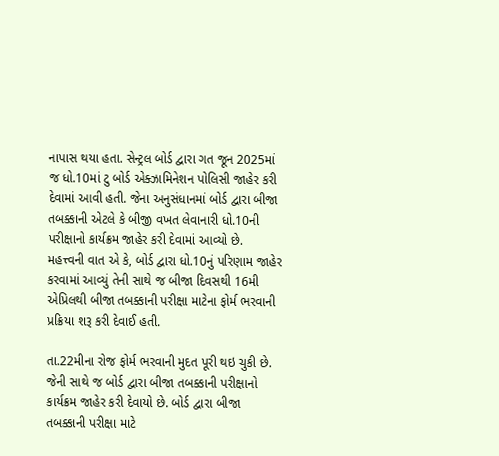નાપાસ થયા હતા. સેન્ટ્રલ બોર્ડ દ્વારા ગત જૂન 2025માં જ ધો.10માં ટુ બોર્ડ એક્ઝામિનેશન પોલિસી જાહેર કરી દેવામાં આવી હતી. જેના અનુસંધાનમાં બોર્ડ દ્વારા બીજા તબક્કાની એટલે કે બીજી વખત લેવાનારી ધો.10ની પરીક્ષાનો કાર્યક્રમ જાહેર કરી દેવામાં આવ્યો છે. મહત્ત્વની વાત એ કે, બોર્ડ દ્વારા ધો.10નું પરિણામ જાહેર કરવામાં આવ્યું તેની સાથે જ બીજા દિવસથી 16મી એપ્રિલથી બીજા તબક્કાની પરીક્ષા માટેના ફોર્મ ભરવાની પ્રક્રિયા શરૂ કરી દેવાઈ હતી.

તા.22મીના રોજ ફોર્મ ભરવાની મુદત પૂરી થઇ ચુકી છે. જેની સાથે જ બોર્ડ દ્વારા બીજા તબક્કાની પરીક્ષાનો કાર્યક્રમ જાહેર કરી દેવાયો છે. બોર્ડ દ્વારા બીજા તબક્કાની પરીક્ષા માટે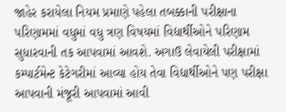જાહેર કરાયેલા નિયમ પ્રમાણે પહેલા તબક્કાની પરીક્ષાના પરિણામમાં વધુમાં વધુ ત્રણ વિષયમાં વિદ્યાર્થીઓને પરિણામ સુધારવાની તક આપવામાં આવશે. અગાઉ લેવાયેલી પરીક્ષામાં કમ્પાર્ટમેન્ટ કેટેગરીમાં આવ્યા હોય તેવા વિદ્યાર્થીઓને પણ પરીક્ષા આપવાની મંજૂરી આપવામાં આવી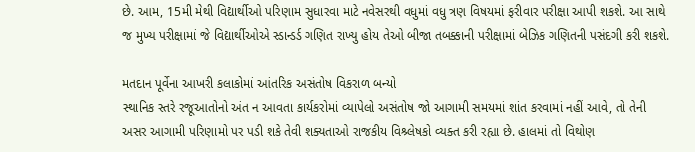છે. આમ, 15મી મેથી વિદ્યાર્થીઓ પરિણામ સુધારવા માટે નવેસરથી વધુમાં વધુ ત્રણ વિષયમાં ફરીવાર પરીક્ષા આપી શકશે. આ સાથે જ મુખ્ય પરીક્ષામાં જે વિદ્યાર્થીઓએ સ્ડાન્ડર્ડ ગણિત રાખ્યુ હોય તેઓ બીજા તબક્કાની પરીક્ષામાં બેઝિક ગણિતની પસંદગી કરી શકશે.

મતદાન પૂર્વેના આખરી કલાકોમાં આંતરિક અસંતોષ વિકરાળ બન્યો
સ્થાનિક સ્તરે રજૂઆતોનો અંત ન આવતા કાર્યકરોમાં વ્યાપેલો અસંતોષ જો આગામી સમયમાં શાંત કરવામાં નહીં આવે, તો તેની અસર આગામી પરિણામો પર પડી શકે તેવી શક્યતાઓ રાજકીય વિશ્ર્લેષકો વ્યક્ત કરી રહ્યા છે. હાલમાં તો વિથોણ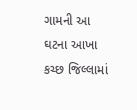ગામની આ ઘટના આખા કચ્છ જિલ્લામાં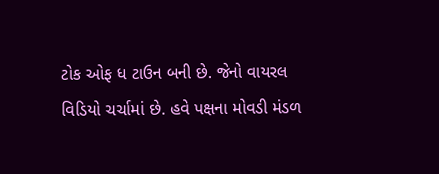ટોક ઓફ ધ ટાઉન બની છે. જેનો વાયરલ વિડિયો ચર્ચામાં છે. હવે પક્ષના મોવડી મંડળ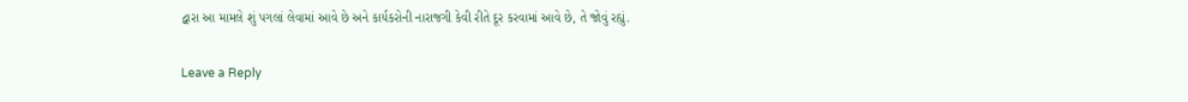દ્વારા આ મામલે શું પગલાં લેવામાં આવે છે અને કાર્યકરોની નારાજગી કેવી રીતે દૂર કરવામાં આવે છે, તે જોવું રહ્યું.

Leave a Reply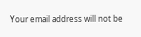Your email address will not be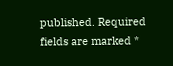published. Required fields are marked *